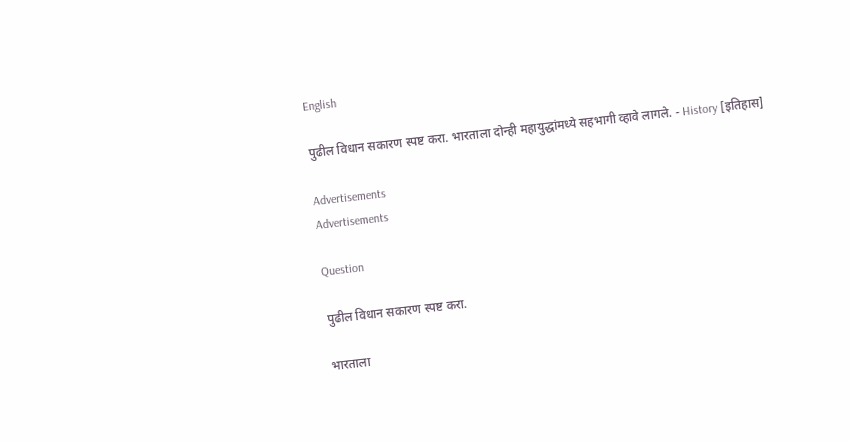English

पुढील विधान सकारण स्पष्ट करा. भारताला दोन्ही महायुद्धांमध्ये सहभागी व्हावे लागले. - History [इतिहास]

Advertisements
Advertisements

Question

पुढील विधान सकारण स्पष्ट करा.

भारताला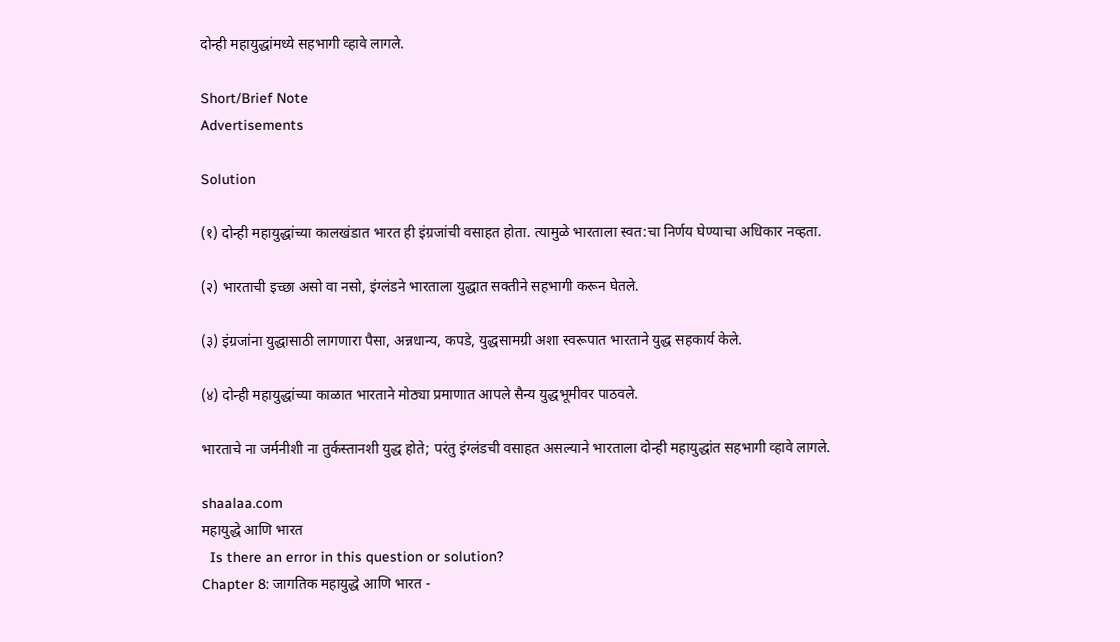दोन्ही महायुद्धांमध्ये सहभागी व्हावे लागले.

Short/Brief Note
Advertisements

Solution

(१) दोन्ही महायुद्धांच्या कालखंडात भारत ही इंग्रजांची वसाहत होता. त्यामुळे भारताला स्वत:चा निर्णय घेण्याचा अधिकार नव्हता.

(२) भारताची इच्छा असो वा नसो, इंग्लंडने भारताला युद्धात सक्तीने सहभागी करून घेतले.

(३) इंग्रजांना युद्धासाठी लागणारा पैसा, अन्नधान्य, कपडे, युद्धसामग्री अशा स्वरूपात भारताने युद्ध सहकार्य केले.

(४) दोन्ही महायुद्धांच्या काळात भारताने मोठ्या प्रमाणात आपले सैन्य युद्धभूमीवर पाठवले.

भारताचे ना जर्मनीशी ना तुर्कस्तानशी युद्ध होते; परंतु इंग्लंडची वसाहत असल्याने भारताला दोन्ही महायुद्धांत सहभागी व्हावे लागले.

shaalaa.com
महायुद्धे आणि भारत
  Is there an error in this question or solution?
Chapter 8: जागतिक महायुद्धे आणि भारत -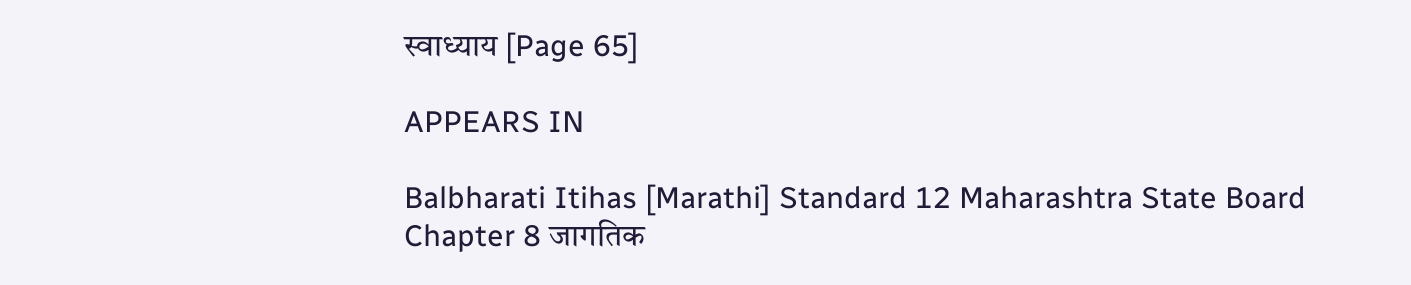स्वाध्याय [Page 65]

APPEARS IN

Balbharati Itihas [Marathi] Standard 12 Maharashtra State Board
Chapter 8 जागतिक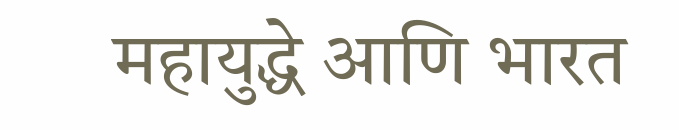महायुद्धे आणि भारत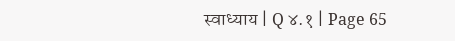स्वाध्याय | Q ४.१ | Page 65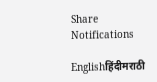Share
Notifications

Englishहिंदीमराठी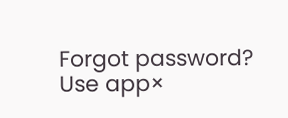Forgot password?
Use app×